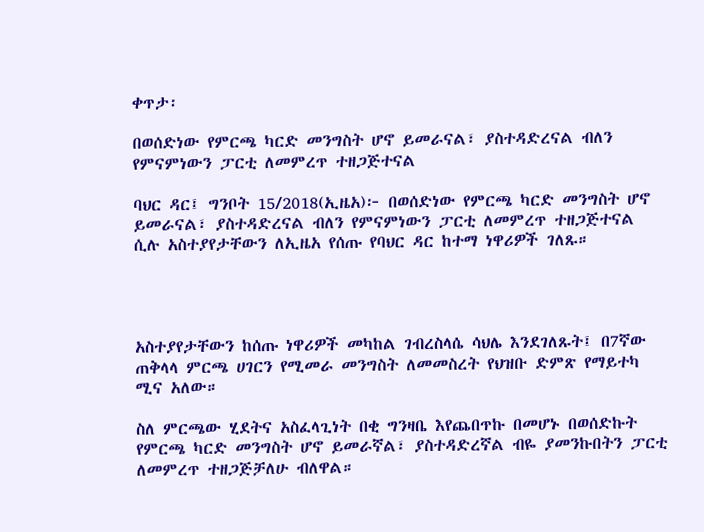ቀጥታ፡

በወሰድነው የምርጫ ካርድ መንግስት ሆኖ ይመራናል፣ ያስተዳድረናል ብለን የምናምነውን ፓርቲ ለመምረጥ ተዘጋጅተናል

ባህር ዳር፤ ግንቦት 15/2018(ኢዜአ)፦ በወሰድነው የምርጫ ካርድ መንግስት ሆኖ ይመራናል፣ ያስተዳድረናል ብለን የምናምነውን ፓርቲ ለመምረጥ ተዘጋጅተናል ሲሉ አስተያየታቸውን ለኢዜአ የሰጡ የባህር ዳር ከተማ ነዋሪዎች ገለጹ።




አስተያየታቸውን ከሰጡ ነዋሪዎች መካከል ገብረስላሴ ሳህሌ እንደገለጹት፤ በ7ኛው ጠቅላላ ምርጫ ሀገርን የሚመራ መንግስት ለመመስረት የህዝቡ ድምጽ የማይተካ ሚና አለው።

ስለ ምርጫው ሂደትና አስፈላጊነት በቂ ግንዛቤ እየጨበጥኩ በመሆኑ በወሰድኩት የምርጫ ካርድ መንግስት ሆኖ ይመራኛል፣ ያስተዳድረኛል ብዬ ያመንኩበትን ፓርቲ ለመምረጥ ተዘጋጅቻለሁ ብለዋል።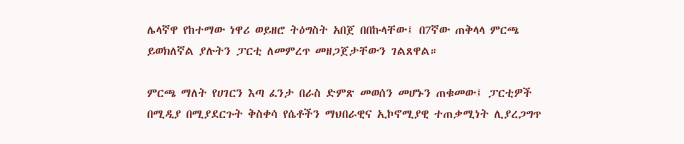ሌላኛዋ የከተማው ነዋሪ ወይዘሮ ትዕግስት አበጀ በበኩላቸው፤ በ7ኛው ጠቅላላ ምርጫ ይወክለኛል ያሉትን ፓርቲ ለመምረጥ መዘጋጀታቸውን ገልጸዋል።

ምርጫ ማለት የሀገርን እጣ ፈንታ በራስ ድምጽ መወሰን መሆኑን ጠቁመው፤ ፓርቲዎች በሚዲያ በሚያደርጉት ቅስቀሳ የሴቶችን ማህበራዊና ኢኮኖሚያዊ ተጠቃሚነት ሊያረጋግጥ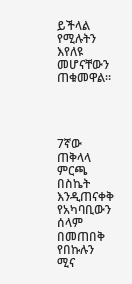ይችላል የሚሉትን እየለዩ መሆናቸውን ጠቁመዋል።




7ኛው ጠቅላላ ምርጫ በስኬት እንዲጠናቀቅ የአካባቢውን ሰላም በመጠበቅ የበኩሉን ሚና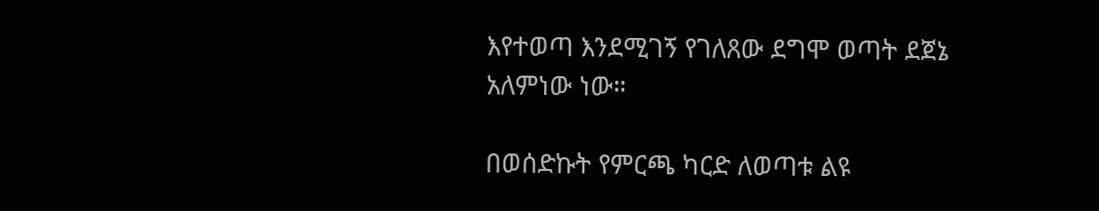እየተወጣ እንደሚገኝ የገለጸው ደግሞ ወጣት ደጀኔ አለምነው ነው።

በወሰድኩት የምርጫ ካርድ ለወጣቱ ልዩ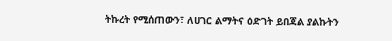ትኩረት የሚሰጠውን፣ ለሀገር ልማትና ዕድገት ይበጃል ያልኩትን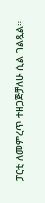ፓርቲ ለመምረጥ ተዘጋጅቻለሁ ሲል ገልጿል።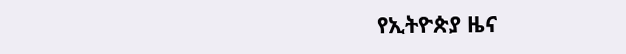የኢትዮጵያ ዜና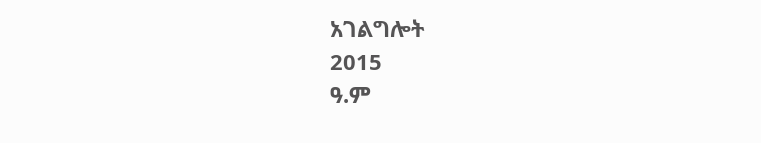አገልግሎት
2015
ዓ.ም